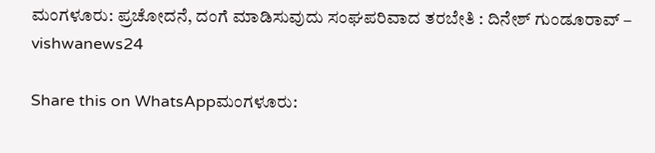ಮಂಗಳೂರು: ಪ್ರಚೋದನೆ, ದಂಗೆ ಮಾಡಿಸುವುದು ಸಂಘಪರಿವಾದ ತರಬೇತಿ : ದಿನೇಶ್ ಗುಂಡೂರಾವ್ – vishwanews24

Share this on WhatsAppಮಂಗಳೂರು: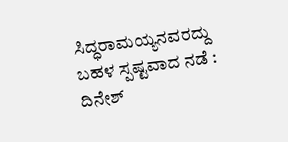ಸಿದ್ಧರಾಮಯ್ಯನವರದ್ದು ಬಹಳ ಸ್ಪಷ್ಟವಾದ ನಡೆ : ದಿನೇಶ್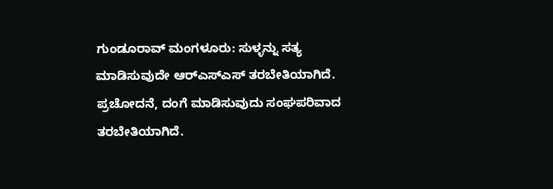ಗುಂಡೂರಾವ್ ಮಂಗಳೂರು: ಸುಳ್ಳನ್ನು ಸತ್ಯ ಮಾಡಿಸುವುದೇ ಆರ್‌ಎಸ್‌ಎಸ್ ತರಬೇತಿಯಾಗಿದೆ. ಪ್ರಚೋದನೆ, ದಂಗೆ ಮಾಡಿಸುವುದು ಸಂಘಪರಿವಾದ ತರಬೇತಿಯಾಗಿದೆ.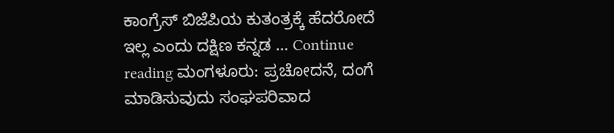ಕಾಂಗ್ರೆಸ್ ಬಿಜೆಪಿಯ ಕುತಂತ್ರಕ್ಕೆ ಹೆದರೋದೆ ಇಲ್ಲ ಎಂದು ದಕ್ಷಿಣ ಕನ್ನಡ … Continue reading ಮಂಗಳೂರು: ಪ್ರಚೋದನೆ, ದಂಗೆ ಮಾಡಿಸುವುದು ಸಂಘಪರಿವಾದ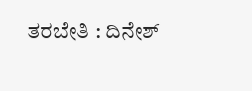ತರಬೇತಿ : ದಿನೇಶ್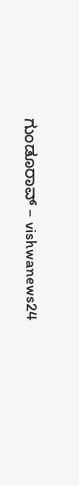ಗುಂಡೂರಾವ್ – vishwanews24